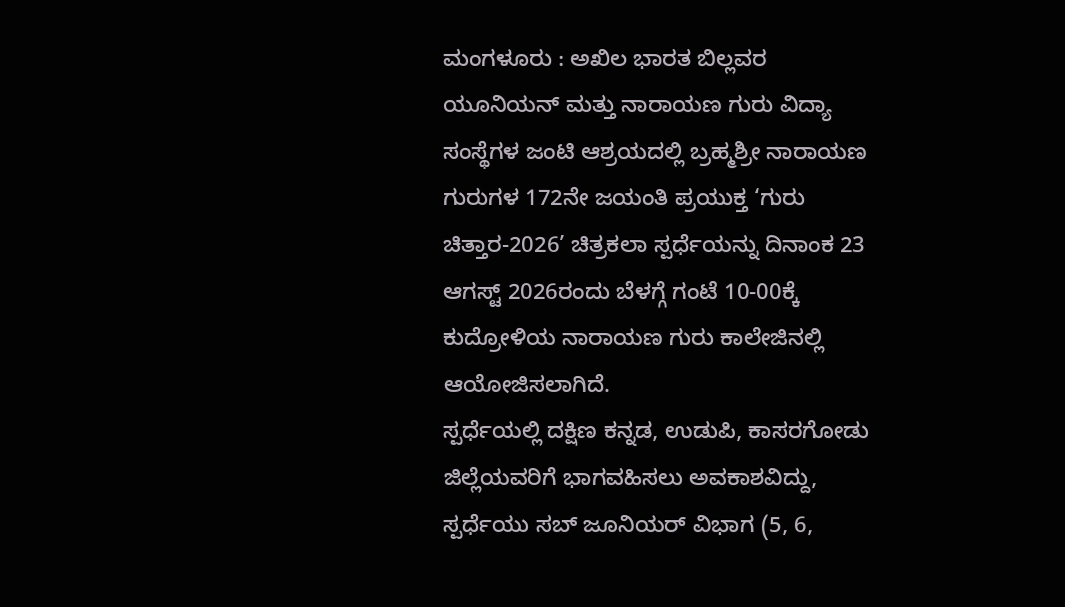ಮಂಗಳೂರು : ಅಖಿಲ ಭಾರತ ಬಿಲ್ಲವರ ಯೂನಿಯನ್ ಮತ್ತು ನಾರಾಯಣ ಗುರು ವಿದ್ಯಾ ಸಂಸ್ಥೆಗಳ ಜಂಟಿ ಆಶ್ರಯದಲ್ಲಿ ಬ್ರಹ್ಮಶ್ರೀ ನಾರಾಯಣ ಗುರುಗಳ 172ನೇ ಜಯಂತಿ ಪ್ರಯುಕ್ತ ‘ಗುರು ಚಿತ್ತಾರ-2026’ ಚಿತ್ರಕಲಾ ಸ್ಪರ್ಧೆಯನ್ನು ದಿನಾಂಕ 23 ಆಗಸ್ಟ್ 2026ರಂದು ಬೆಳಗ್ಗೆ ಗಂಟೆ 10-00ಕ್ಕೆ ಕುದ್ರೋಳಿಯ ನಾರಾಯಣ ಗುರು ಕಾಲೇಜಿನಲ್ಲಿ ಆಯೋಜಿಸಲಾಗಿದೆ.
ಸ್ಪರ್ಧೆಯಲ್ಲಿ ದಕ್ಷಿಣ ಕನ್ನಡ, ಉಡುಪಿ, ಕಾಸರಗೋಡು ಜಿಲ್ಲೆಯವರಿಗೆ ಭಾಗವಹಿಸಲು ಅವಕಾಶವಿದ್ದು, ಸ್ಪರ್ಧೆಯು ಸಬ್ ಜೂನಿಯರ್ ವಿಭಾಗ (5, 6,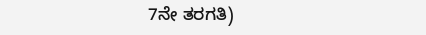7ನೇ ತರಗತಿ)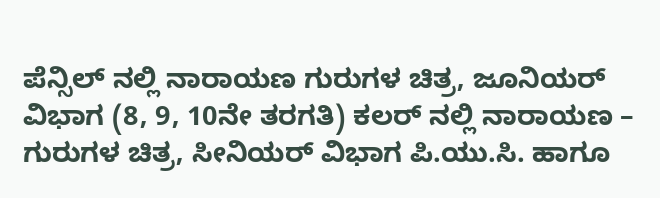ಪೆನ್ಸಿಲ್ ನಲ್ಲಿ ನಾರಾಯಣ ಗುರುಗಳ ಚಿತ್ರ, ಜೂನಿಯರ್ ವಿಭಾಗ (8, 9, 10ನೇ ತರಗತಿ) ಕಲರ್ ನಲ್ಲಿ ನಾರಾಯಣ – ಗುರುಗಳ ಚಿತ್ರ, ಸೀನಿಯರ್ ವಿಭಾಗ ಪಿ.ಯು.ಸಿ. ಹಾಗೂ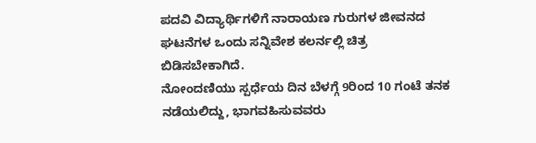ಪದವಿ ವಿದ್ಯಾರ್ಥಿಗಳಿಗೆ ನಾರಾಯಣ ಗುರುಗಳ ಜೀವನದ ಘಟನೆಗಳ ಒಂದು ಸನ್ನಿವೇಶ ಕಲರ್ನಲ್ಲಿ ಚಿತ್ರ ಬಿಡಿಸಬೇಕಾಗಿದೆ.
ನೋಂದಣಿಯು ಸ್ಪರ್ಧೆಯ ದಿನ ಬೆಳಗ್ಗೆ 9ರಿಂದ 10 ಗಂಟೆ ತನಕ ನಡೆಯಲಿದ್ದು, ಭಾಗವಹಿಸುವವರು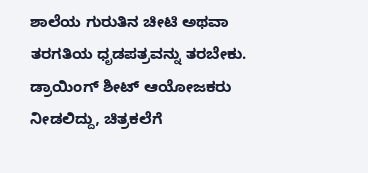ಶಾಲೆಯ ಗುರುತಿನ ಚೀಟಿ ಅಥವಾ ತರಗತಿಯ ಧೃಡಪತ್ರವನ್ನು ತರಬೇಕು. ಡ್ರಾಯಿಂಗ್ ಶೀಟ್ ಆಯೋಜಕರು ನೀಡಲಿದ್ದು, ಚಿತ್ರಕಲೆಗೆ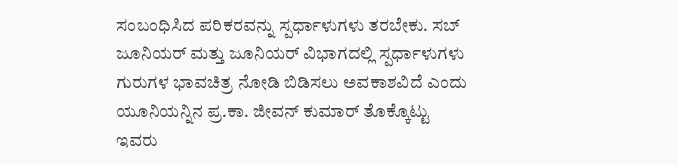ಸಂಬಂಧಿಸಿದ ಪರಿಕರವನ್ನು ಸ್ಪರ್ಧಾಳುಗಳು ತರಬೇಕು. ಸಬ್ ಜೂನಿಯರ್ ಮತ್ತು ಜೂನಿಯರ್ ವಿಭಾಗದಲ್ಲಿ ಸ್ಪರ್ಧಾಳುಗಳು ಗುರುಗಳ ಭಾವಚಿತ್ರ ನೋಡಿ ಬಿಡಿಸಲು ಅವಕಾಶವಿದೆ ಎಂದು ಯೂನಿಯನ್ನಿನ ಪ್ರ.ಕಾ. ಜೀವನ್ ಕುಮಾರ್ ತೊಕ್ಕೊಟ್ಟು ಇವರು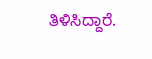ತಿಳಿಸಿದ್ದಾರೆ.